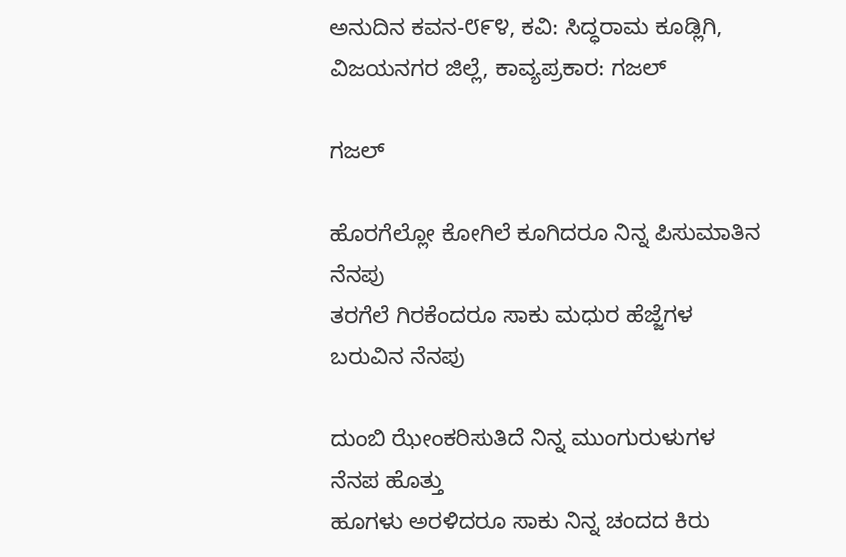ಅನುದಿನ ಕವನ-೮೯೪, ಕವಿ: ಸಿದ್ಧರಾಮ‌ ಕೂಡ್ಲಿಗಿ, ವಿಜಯನಗರ‌ ಜಿಲ್ಲೆ, ಕಾವ್ಯ‌ಪ್ರಕಾರ: ಗಜಲ್

ಗಜಲ್

ಹೊರಗೆಲ್ಲೋ ಕೋಗಿಲೆ ಕೂಗಿದರೂ ನಿನ್ನ ಪಿಸುಮಾತಿನ ನೆನಪು
ತರಗೆಲೆ ಗಿರಕೆಂದರೂ ಸಾಕು ಮಧುರ ಹೆಜ್ಜೆಗಳ ಬರುವಿನ ನೆನಪು

ದುಂಬಿ ಝೇಂಕರಿಸುತಿದೆ ನಿನ್ನ ಮುಂಗುರುಳುಗಳ ನೆನಪ ಹೊತ್ತು
ಹೂಗಳು ಅರಳಿದರೂ ಸಾಕು ನಿನ್ನ ಚಂದದ ಕಿರು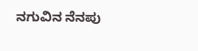ನಗುವಿನ ನೆನಪು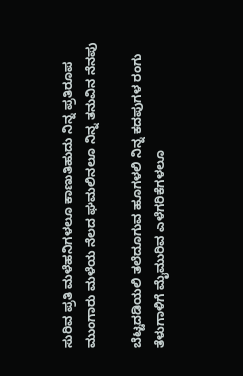ಸುರಿವ ಪ್ರತಿ ಮಳೆಹನಿಗಳಲೂ ಕಾಣುತಿಹುದು ನಿನ್ನ ಪ್ರತಿರೂಪ
ಮುಂಗಾರು ಮಳೆಯ ನೆಲದ ಘಮಲಿನಲೂ ನಿನ್ನ ತನುವಿನ ನೆನಪು

ಬೆಟ್ಟದಡಿಯಲಿ ತಲೆದೂಗುವ ಹೂಗಳಲಿ ನಿನ್ನ ಕದಪುಗಳ ರಂಗು
ತೆಳುಗಾಳಿಗೆ ಮೈಮುರಿವ ಎಳೆಗರಿಕೆಗಳಲೂ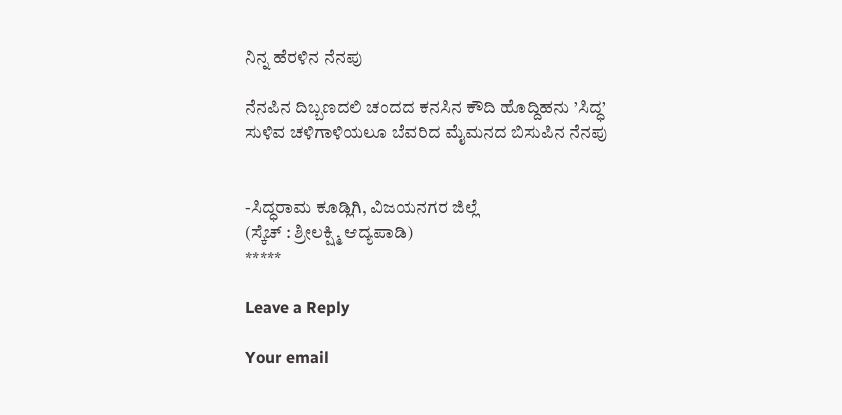ನಿನ್ನ ಹೆರಳಿನ ನೆನಪು

ನೆನಪಿನ ದಿಬ್ಬಣದಲಿ ಚಂದದ ಕನಸಿನ ಕೌದಿ ಹೊದ್ದಿಹನು ’ಸಿದ್ಧ’
ಸುಳಿವ ಚಳಿಗಾಳಿಯಲೂ ಬೆವರಿದ ಮೈಮನದ ಬಿಸುಪಿನ ನೆನಪು


-ಸಿದ್ಧರಾಮ ಕೂಡ್ಲಿಗಿ, ವಿಜಯನಗರ ಜಿಲ್ಲೆ
(ಸ್ಕೆಚ್ : ಶ್ರೀಲಕ್ಷ್ಮಿ ಆದ್ಯಪಾಡಿ)
*****

Leave a Reply

Your email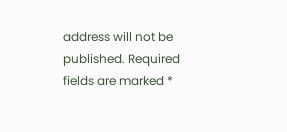address will not be published. Required fields are marked *